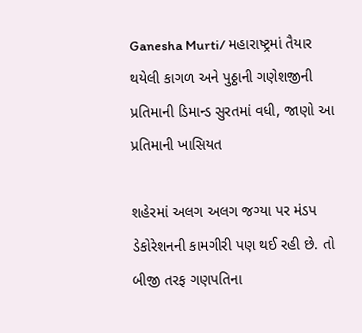Ganesha Murti/ મહારાષ્ટ્રમાં તૈયાર થયેલી કાગળ અને પુઠ્ઠાની ગણેશજીની પ્રતિમાની ડિમાન્ડ સુરતમાં વધી, જાણો આ પ્રતિમાની ખાસિયત

શહેરમાં અલગ અલગ જગ્યા પર મંડપ ડેકોરેશનની કામગીરી પણ થઈ રહી છે. તો બીજી તરફ ગણપતિના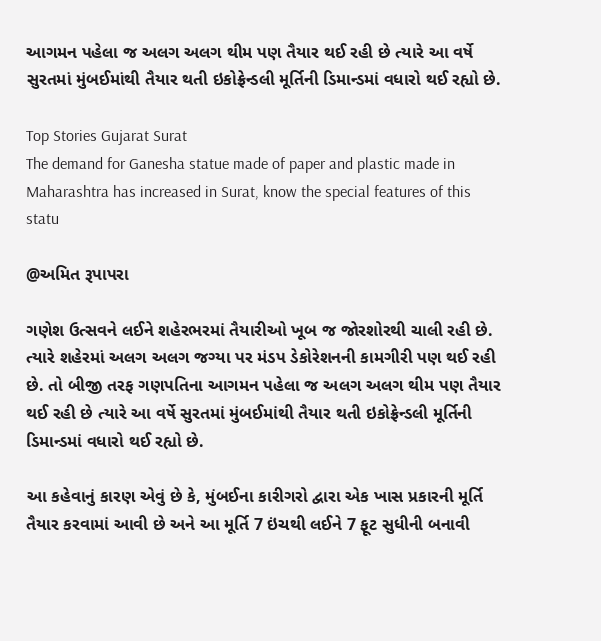આગમન પહેલા જ અલગ અલગ થીમ પણ તૈયાર થઈ રહી છે ત્યારે આ વર્ષે સુરતમાં મુંબઈમાંથી તૈયાર થતી ઇકોફ્રેન્ડલી મૂર્તિની ડિમાન્ડમાં વધારો થઈ રહ્યો છે.

Top Stories Gujarat Surat
The demand for Ganesha statue made of paper and plastic made in Maharashtra has increased in Surat, know the special features of this statu

@અમિત રૂપાપરા

ગણેશ ઉત્સવને લઈને શહેરભરમાં તૈયારીઓ ખૂબ જ જોરશોરથી ચાલી રહી છે. ત્યારે શહેરમાં અલગ અલગ જગ્યા પર મંડપ ડેકોરેશનની કામગીરી પણ થઈ રહી છે. તો બીજી તરફ ગણપતિના આગમન પહેલા જ અલગ અલગ થીમ પણ તૈયાર થઈ રહી છે ત્યારે આ વર્ષે સુરતમાં મુંબઈમાંથી તૈયાર થતી ઇકોફ્રેન્ડલી મૂર્તિની ડિમાન્ડમાં વધારો થઈ રહ્યો છે.

આ કહેવાનું કારણ એવું છે કે, મુંબઈના કારીગરો દ્વારા એક ખાસ પ્રકારની મૂર્તિ તૈયાર કરવામાં આવી છે અને આ મૂર્તિ 7 ઇંચથી લઈને 7 ફૂટ સુધીની બનાવી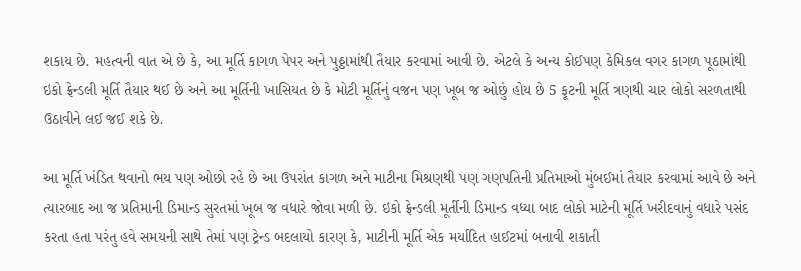શકાય છે. મહત્વની વાત એ છે કે, આ મૂર્તિ કાગળ પેપર અને પુઠ્ઠામાંથી તૈયાર કરવામાં આવી છે. એટલે કે અન્ય કોઈપણ કેમિકલ વગર કાગળ પૂઠામાંથી ઇકો ફ્રેન્ડલી મૂર્તિ તૈયાર થઈ છે અને આ મૂર્તિની ખાસિયત છે કે મોટી મૂર્તિનું વજન પણ ખૂબ જ ઓછું હોય છે 5 ફૂટની મૂર્તિ ત્રણથી ચાર લોકો સરળતાથી ઉઠાવીને લઈ જઈ શકે છે.

આ મૂર્તિ ખંડિત થવાનો ભય પણ ઓછો રહે છે આ ઉપરાંત કાગળ અને માટીના મિશ્રણથી પણ ગણપતિની પ્રતિમાઓ મુંબઈમાં તૈયાર કરવામાં આવે છે અને ત્યારબાદ આ જ પ્રતિમાની ડિમાન્ડ સુરતમાં ખૂબ જ વધારે જોવા મળી છે. ઇકો ફ્રેન્ડલી મૂર્તીની ડિમાન્ડ વધ્યા બાદ લોકો માટેની મૂર્તિ ખરીદવાનું વધારે પસંદ કરતા હતા પરંતુ હવે સમયની સાથે તેમાં પણ ટ્રેન્ડ બદલાયો કારણ કે, માટીની મૂર્તિ એક મર્યાદિત હાઈટમાં બનાવી શકાતી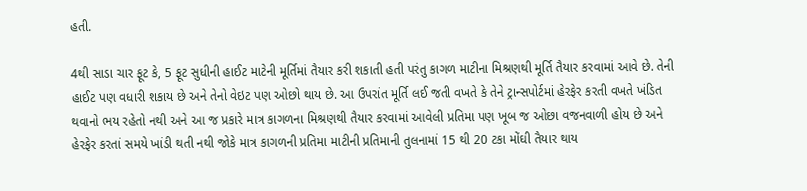હતી.

4થી સાડા ચાર ફૂટ કે, 5 ફૂટ સુધીની હાઈટ માટેની મૂર્તિમાં તૈયાર કરી શકાતી હતી પરંતુ કાગળ માટીના મિશ્રણથી મૂર્તિ તૈયાર કરવામાં આવે છે. તેની હાઈટ પણ વધારી શકાય છે અને તેનો વેઇટ પણ ઓછો થાય છે. આ ઉપરાંત મૂર્તિ લઈ જતી વખતે કે તેને ટ્રાન્સપોર્ટમાં હેરફેર કરતી વખતે ખંડિત થવાનો ભય રહેતો નથી અને આ જ પ્રકારે માત્ર કાગળના મિશ્રણથી તૈયાર કરવામાં આવેલી પ્રતિમા પણ ખૂબ જ ઓછા વજનવાળી હોય છે અને હેરફેર કરતાં સમયે ખાંડી થતી નથી જોકે માત્ર કાગળની પ્રતિમા માટીની પ્રતિમાની તુલનામાં 15 થી 20 ટકા મોંઘી તૈયાર થાય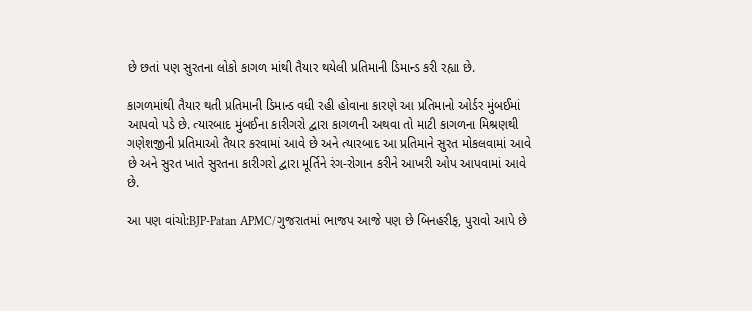છે છતાં પણ સુરતના લોકો કાગળ માંથી તૈયાર થયેલી પ્રતિમાની ડિમાન્ડ કરી રહ્યા છે.

કાગળમાંથી તૈયાર થતી પ્રતિમાની ડિમાન્ડ વધી રહી હોવાના કારણે આ પ્રતિમાનો ઓર્ડર મુંબઈમાં આપવો પડે છે. ત્યારબાદ મુંબઈના કારીગરો દ્વારા કાગળની અથવા તો માટી કાગળના મિશ્રણથી ગણેશજીની પ્રતિમાઓ તૈયાર કરવામાં આવે છે અને ત્યારબાદ આ પ્રતિમાને સુરત મોકલવામાં આવે છે અને સુરત ખાતે સુરતના કારીગરો દ્વારા મૂર્તિને રંગ-રોગાન કરીને આખરી ઓપ આપવામાં આવે છે.

આ પણ વાંચો:BJP-Patan APMC/ગુજરાતમાં ભાજપ આજે પણ છે બિનહરીફ, પુરાવો આપે છે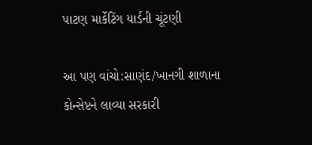પાટણ માર્કેટિંગ યાર્ડની ચૂંટણી

આ પણ વાંચો:સાણંદ/ખાનગી શાળાના કોન્સેપ્ટને લાવ્યા સરકારી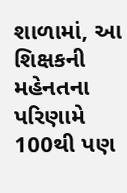શાળામાં, આ શિક્ષકની મહેનતના પરિણામે 100થી પણ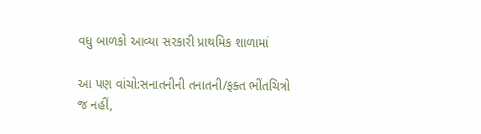વધુ બાળકો આવ્યા સરકારી પ્રાથમિક શાળામાં

આ પણ વાંચો:સનાતનીની તનાતની/ફક્ત ભીંતચિત્રો જ નહીં,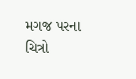મગજ પરના ચિત્રો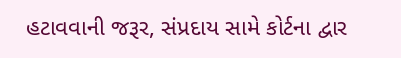હટાવવાની જરૂર, સંપ્રદાય સામે કોર્ટના દ્વાર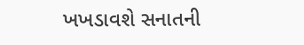ખખડાવશે સનાતની